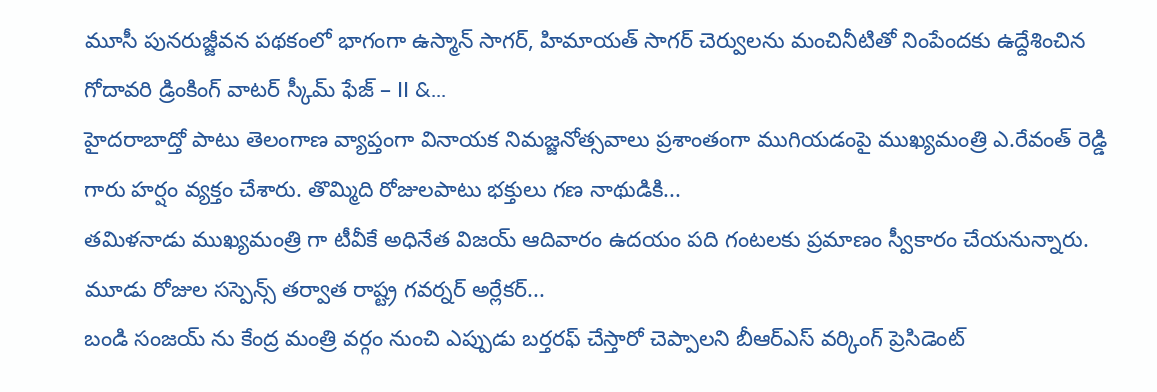మూసీ పునరుజ్జీవన పథకంలో భాగంగా ఉస్మాన్ సాగర్, హిమాయత్ సాగర్ చెర్వులను మంచినీటితో నింపేందకు ఉద్దేశించిన గోదావరి డ్రింకింగ్ వాటర్ స్కీమ్ ఫేజ్ – II &...
హైదరాబాద్తో పాటు తెలంగాణ వ్యాప్తంగా వినాయక నిమజ్జనోత్సవాలు ప్రశాంతంగా ముగియడంపై ముఖ్యమంత్రి ఎ.రేవంత్ రెడ్డి గారు హర్షం వ్యక్తం చేశారు. తొమ్మిది రోజులపాటు భక్తులు గణ నాథుడికి...
తమిళనాడు ముఖ్యమంత్రి గా టీవీకే అధినేత విజయ్ ఆదివారం ఉదయం పది గంటలకు ప్రమాణం స్వీకారం చేయనున్నారు. మూడు రోజుల సస్పెన్స్ తర్వాత రాష్ట్ర గవర్నర్ అర్లేకర్...
బండి సంజయ్ ను కేంద్ర మంత్రి వర్గం నుంచి ఎప్పుడు బర్తరఫ్ చేస్తారో చెప్పాలని బీఆర్ఎస్ వర్కింగ్ ప్రెసిడెంట్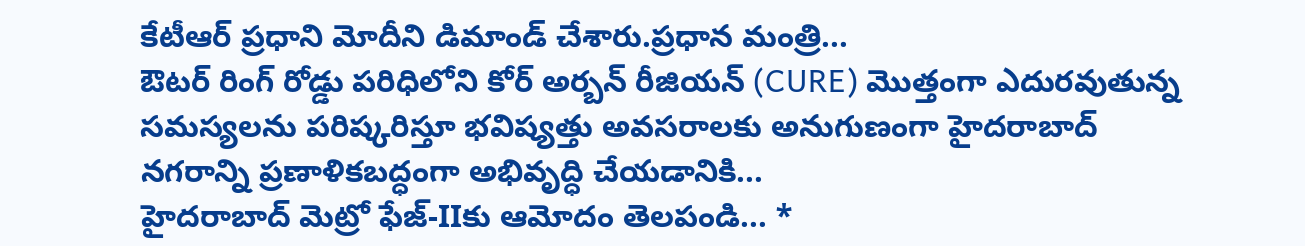కేటీఆర్ ప్రధాని మోదీని డిమాండ్ చేశారు.ప్రధాన మంత్రి...
ఔటర్ రింగ్ రోడ్డు పరిధిలోని కోర్ అర్బన్ రీజియన్ (CURE) మొత్తంగా ఎదురవుతున్న సమస్యలను పరిష్కరిస్తూ భవిష్యత్తు అవసరాలకు అనుగుణంగా హైదరాబాద్ నగరాన్ని ప్రణాళికబద్ధంగా అభివృద్ధి చేయడానికి...
హైదరాబాద్ మెట్రో ఫేజ్-IIకు ఆమోదం తెలపండి... *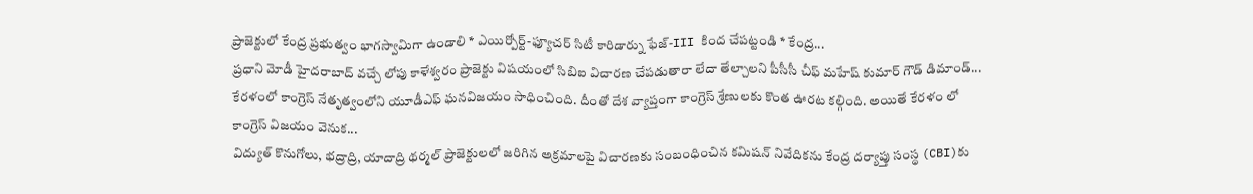ప్రాజెక్టులో కేంద్ర ప్రభుత్వం భాగస్వామిగా ఉండాలి * ఎయిర్పోర్ట్-ఫ్యూచర్ సిటీ కారిడార్ను ఫేజ్-III కింద చేపట్టండి * కేంద్ర...
ప్రధాని మోడీ హైదరాబాద్ వచ్చే లోపు కాళేశ్వరం ప్రాజెక్టు విషయంలో సిబిఐ విచారణ చేపడుతారా లేదా తేల్చాలని పీసీసీ చీఫ్ మహేష్ కుమార్ గౌడ్ డిమాండ్...
కేరళంలో కాంగ్రెస్ నేతృత్వంలోని యూడీఎఫ్ ఘనవిజయం సాధించింది. దీంతో దేశ వ్యాప్తంగా కాంగ్రెస్ శ్రేణులకు కొంత ఊరట కల్గింది. అయితే కేరళం లో కాంగ్రెస్ విజయం వెనుక...
విద్యుత్ కొనుగోలు, భద్రాద్రి, యాదాద్రి థర్మల్ ప్రాజెక్టులలో జరిగిన అక్రమాలపై విచారణకు సంబంధించిన కమిషన్ నివేదికను కేంద్ర దర్యాప్తు సంస్థ (CBI)కు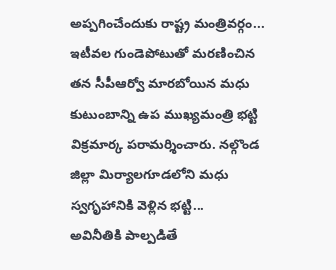అప్పగించేందుకు రాష్ట్ర మంత్రివర్గం...
ఇటీవల గుండెపోటుతో మరణించిన తన సీపీఆర్వో మారబోయిన మధు కుటుంబాన్ని ఉప ముఖ్యమంత్రి భట్టి విక్రమార్క పరామర్శించారు. నల్గొండ జిల్లా మిర్యాలగూడలోని మధు స్వగృహానికి వెళ్లిన భట్టి...
అవినీతికి పాల్పడితే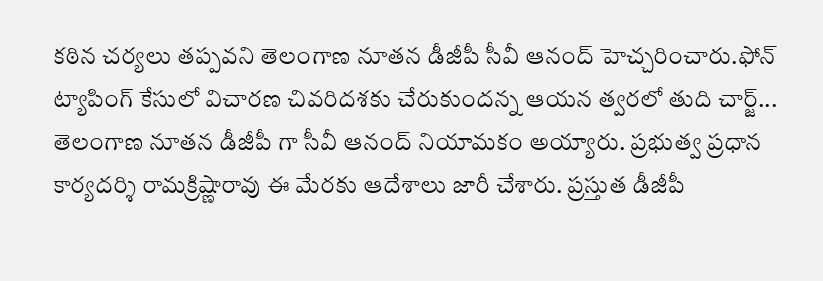కఠిన చర్యలు తప్పవని తెలంగాణ నూతన డీజీపీ సీవీ ఆనంద్ హెచ్చరించారు.ఫోన్ ట్యాపింగ్ కేసులో విచారణ చివరిదశకు చేరుకుందన్న ఆయన త్వరలో తుది చార్జ్...
తెలంగాణ నూతన డీజీపీ గా సీవీ ఆనంద్ నియామకం అయ్యారు. ప్రభుత్వ ప్రధాన కార్యదర్శి రామక్రిష్ణారావు ఈ మేరకు ఆదేశాలు జారీ చేశారు. ప్రస్తుత డీజీపీ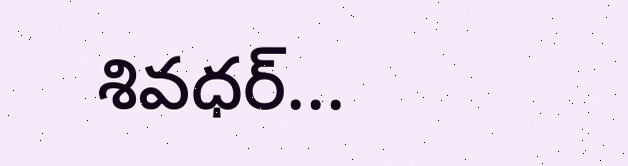శివధర్...